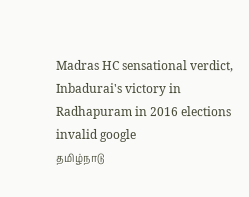Madras HC sensational verdict, Inbadurai's victory in Radhapuram in 2016 elections invalid google
தமிழ்நாடு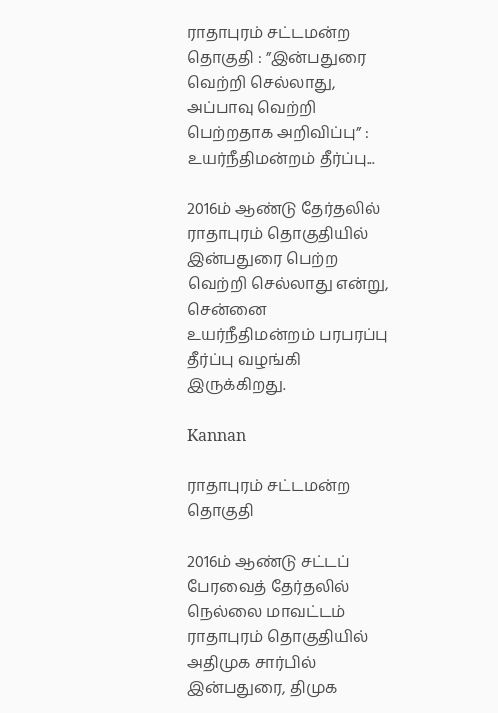ராதாபுரம் சட்டமன்ற தொகுதி : ”இன்பதுரை வெற்றி செல்லாது, அப்பாவு வெற்றி பெற்றதாக அறிவிப்பு” : உயர்நீதிமன்றம் தீர்ப்பு...

2016ம் ஆண்டு தேர்தலில் ராதாபுரம் தொகுதியில் இன்பதுரை பெற்ற வெற்றி செல்லாது என்று, சென்னை உயர்நீதிமன்றம் பரபரப்பு தீர்ப்பு வழங்கி இருக்கிறது.

Kannan

ராதாபுரம் சட்டமன்ற தொகுதி

2016ம் ஆண்டு சட்டப் பேரவைத் தேர்தலில் நெல்லை மாவட்டம் ராதாபுரம் தொகுதியில் அதிமுக சார்பில் இன்பதுரை, திமுக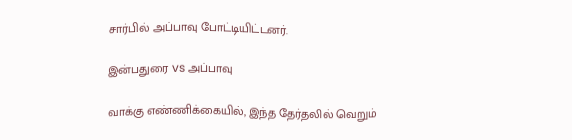சார்பில் அப்பாவு போட்டியிட்டனர்.

இன்பதுரை vs அப்பாவு

வாக்கு எண்ணிக்கையில், இந்த தேர்தலில் வெறும்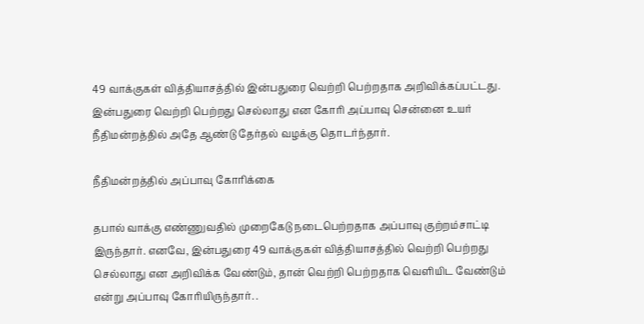49 வாக்குகள் வித்தியாசத்தில் இன்பதுரை வெற்றி பெற்றதாக அறிவிக்கப்பட்டது. இன்பதுரை வெற்றி பெற்றது செல்லாது என கோரி அப்பாவு சென்னை உயர் நீதிமன்றத்தில் அதே ஆண்டு தேர்தல் வழக்கு தொடர்ந்தார்.

நீதிமன்றத்தில் அப்பாவு கோரிக்கை

தபால் வாக்கு எண்ணுவதில் முறைகேடு நடைபெற்றதாக அப்பாவு குற்றம்சாட்டி இருந்தார். எனவே, இன்பதுரை 49 வாக்குகள் வித்தியாசத்தில் வெற்றி பெற்றது செல்லாது என அறிவிக்க வேண்டும், தான் வெற்றி பெற்றதாக வெளியிட வேண்டும் என்று அப்பாவு கோரியிருந்தார். .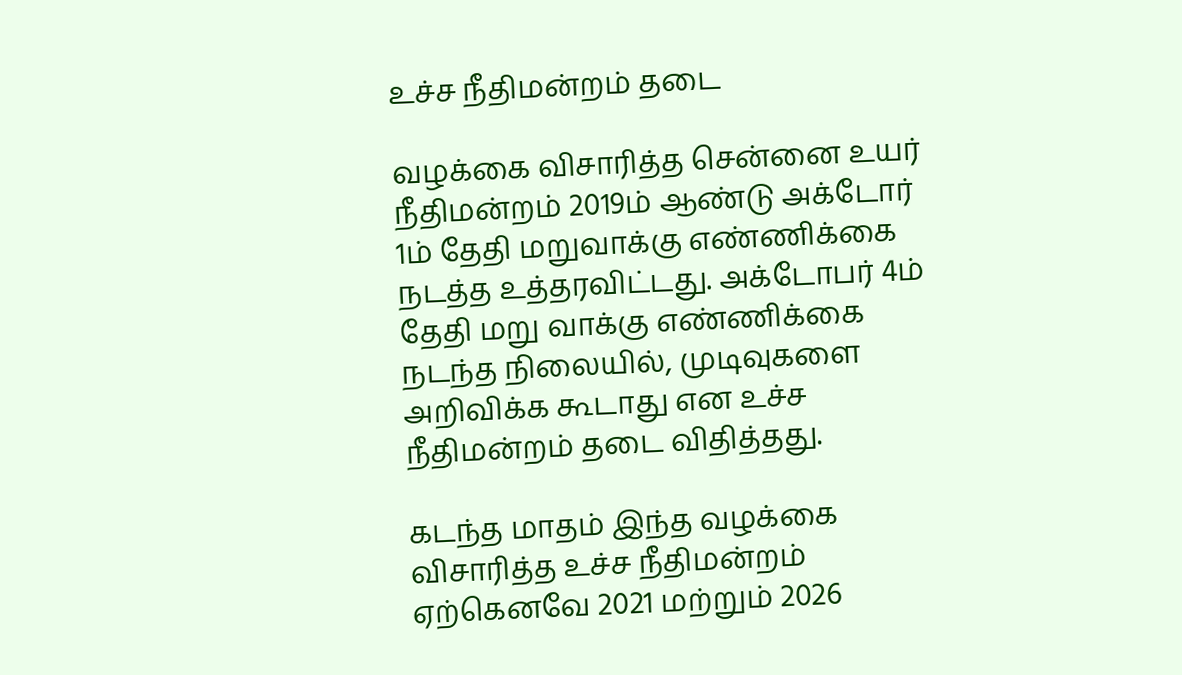உச்ச நீதிமன்றம் தடை

வழக்கை விசாரித்த சென்னை உயர் நீதிமன்றம் 2019ம் ஆண்டு அக்டோர் 1ம் தேதி மறுவாக்கு எண்ணிக்கை நடத்த உத்தரவிட்டது. அக்டோபர் 4ம் தேதி மறு வாக்கு எண்ணிக்கை நடந்த நிலையில், முடிவுகளை அறிவிக்க கூடாது என உச்ச நீதிமன்றம் தடை விதித்தது.

கடந்த மாதம் இந்த வழக்கை விசாரித்த உச்ச நீதிமன்றம் ஏற்கெனவே 2021 மற்றும் 2026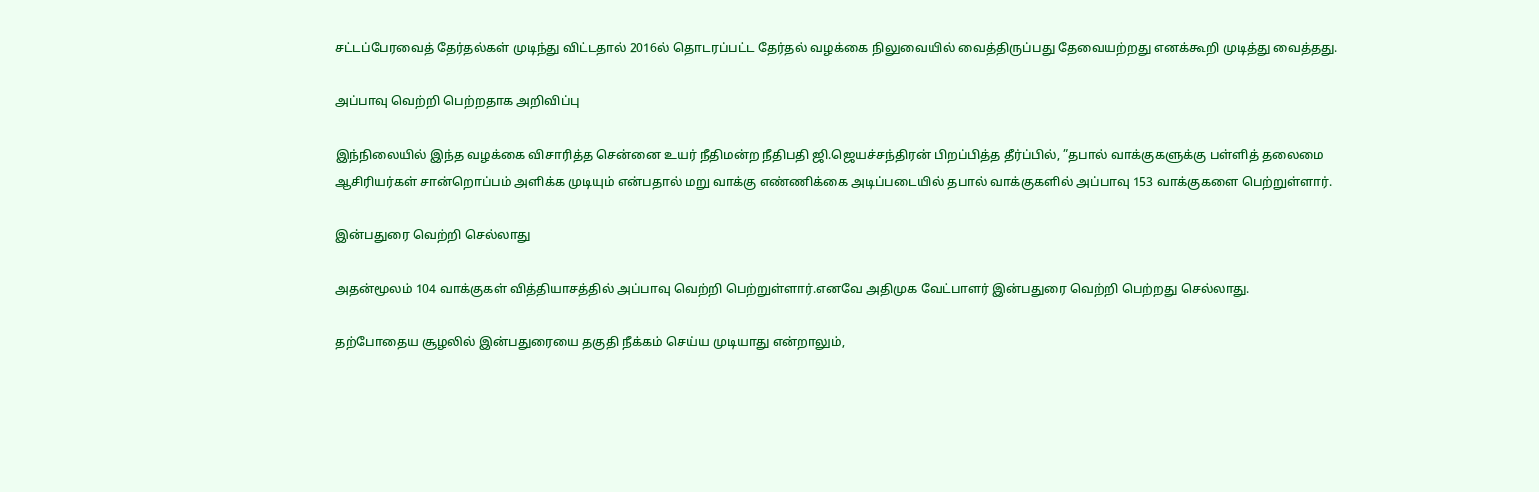சட்டப்பேரவைத் தேர்தல்கள் முடிந்து விட்டதால் 2016ல் தொடரப்பட்ட தேர்தல் வழக்கை நிலுவையில் வைத்திருப்பது தேவையற்றது எனக்கூறி முடித்து வைத்தது.

அப்பாவு வெற்றி பெற்றதாக அறிவிப்பு

இந்நிலையில் இந்த வழக்கை விசாரித்த சென்னை உயர் நீதிமன்ற நீதிபதி ஜி.ஜெயச்சந்திரன் பிறப்பித்த தீர்ப்பில், ”தபால் வாக்குகளுக்கு பள்ளித் தலைமை ஆசிரியர்கள் சான்றொப்பம் அளிக்க முடியும் என்பதால் மறு வாக்கு எண்ணிக்கை அடிப்படையில் தபால் வாக்குகளில் அப்பாவு 153 வாக்குகளை பெற்றுள்ளார்.

இன்பதுரை வெற்றி செல்லாது

அதன்மூலம் 104 வாக்குகள் வித்தியாசத்தில் அப்பாவு வெற்றி பெற்றுள்ளார்.எனவே அதிமுக வேட்பாளர் இன்பதுரை வெற்றி பெற்றது செல்லாது.

தற்போதைய சூழலில் இன்பதுரையை தகுதி நீக்கம் செய்ய முடியாது என்றாலும்,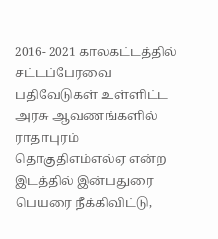2016- 2021 காலகட்டத்தில் சட்டப்பேரவை பதிவேடுகள் உள்ளிட்ட அரசு ஆவணங்களில் ராதாபுரம் தொகுதிஎம்எல்ஏ என்ற இடத்தில் இன்பதுரை பெயரை நீக்கிவிட்டு,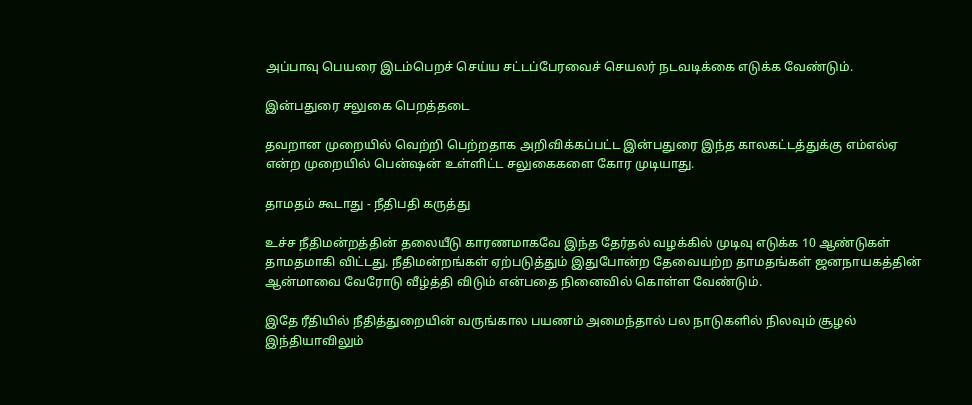அப்பாவு பெயரை இடம்பெறச் செய்ய சட்டப்பேரவைச் செயலர் நடவடிக்கை எடுக்க வேண்டும்.

இன்பதுரை சலுகை பெறத்தடை

தவறான முறையில் வெற்றி பெற்றதாக அறிவிக்கப்பட்ட இன்பதுரை இந்த காலகட்டத்துக்கு எம்எல்ஏ என்ற முறையில் பென்ஷன் உள்ளிட்ட சலுகைகளை கோர முடியாது.

தாமதம் கூடாது - நீதிபதி கருத்து

உச்ச நீதிமன்றத்தின் தலையீடு காரணமாகவே இந்த தேர்தல் வழக்கில் முடிவு எடுக்க 10 ஆண்டுகள் தாமதமாகி விட்டது. நீதிமன்றங்கள் ஏற்படுத்தும் இதுபோன்ற தேவையற்ற தாமதங்கள் ஜனநாயகத்தின் ஆன்மாவை வேரோடு வீழ்த்தி விடும் என்பதை நினைவில் கொள்ள வேண்டும்.

இதே ரீதியில் நீதித்துறையின் வருங்கால பயணம் அமைந்தால் பல நாடுகளில் நிலவும் சூழல் இந்தியாவிலும்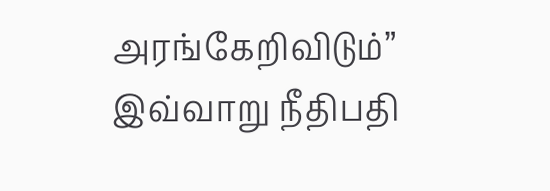அரங்கேறிவிடும்” இவ்வாறு நீதிபதி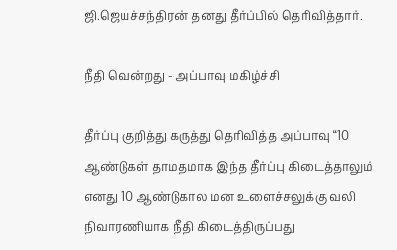ஜி.ஜெயச்சந்திரன் தனது தீர்ப்பில் தெரிவித்தார்.

நீதி வென்றது - அப்பாவு மகிழ்ச்சி

தீர்ப்பு குறித்து கருத்து தெரிவித்த அப்பாவு ‘‘10 ஆண்டுகள் தாமதமாக இந்த தீர்ப்பு கிடைத்தாலும் எனது 10 ஆண்டுகால மன உளைச்சலுக்கு வலி நிவாரணியாக நீதி கிடைத்திருப்பது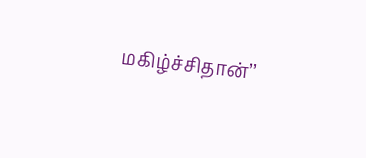மகிழ்ச்சிதான்’’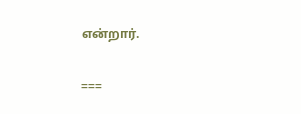என்றார்.

===